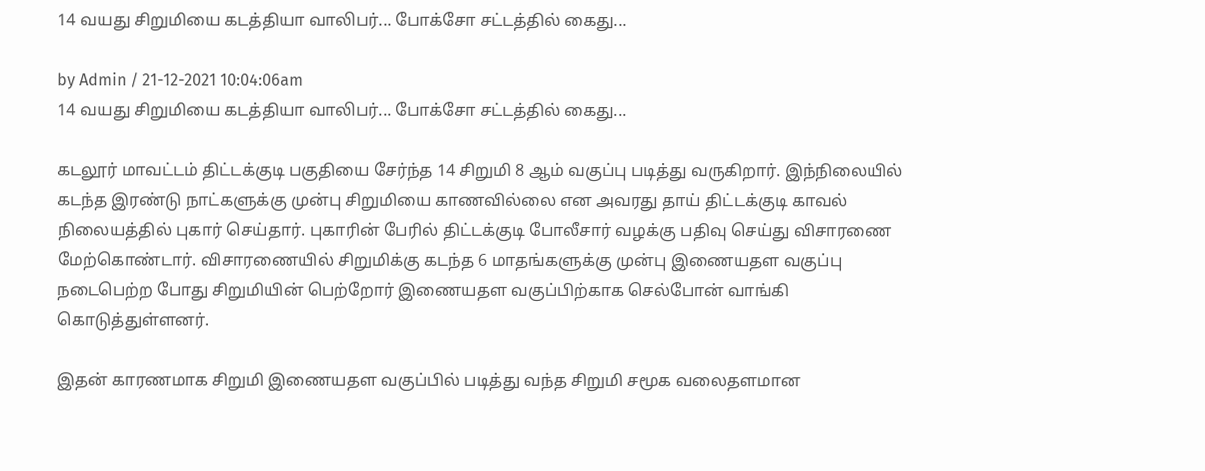14 வயது சிறுமியை கடத்தியா வாலிபர்... போக்சோ சட்டத்தில் கைது...

by Admin / 21-12-2021 10:04:06am
14 வயது சிறுமியை கடத்தியா வாலிபர்... போக்சோ சட்டத்தில் கைது...

கடலூர் மாவட்டம் திட்டக்குடி பகுதியை சேர்ந்த 14 சிறுமி 8 ஆம் வகுப்பு படித்து வருகிறார். இந்நிலையில் கடந்த இரண்டு நாட்களுக்கு முன்பு சிறுமியை காணவில்லை என அவரது தாய் திட்டக்குடி காவல் நிலையத்தில் புகார் செய்தார். புகாரின் பேரில் திட்டக்குடி போலீசார் வழக்கு பதிவு செய்து விசாரணை மேற்கொண்டார். விசாரணையில் சிறுமிக்கு கடந்த 6 மாதங்களுக்கு முன்பு இணையதள வகுப்பு நடைபெற்ற போது சிறுமியின் பெற்றோர் இணையதள வகுப்பிற்காக செல்போன் வாங்கி கொடுத்துள்ளனர்.

இதன் காரணமாக சிறுமி இணையதள வகுப்பில் படித்து வந்த சிறுமி சமூக வலைதளமான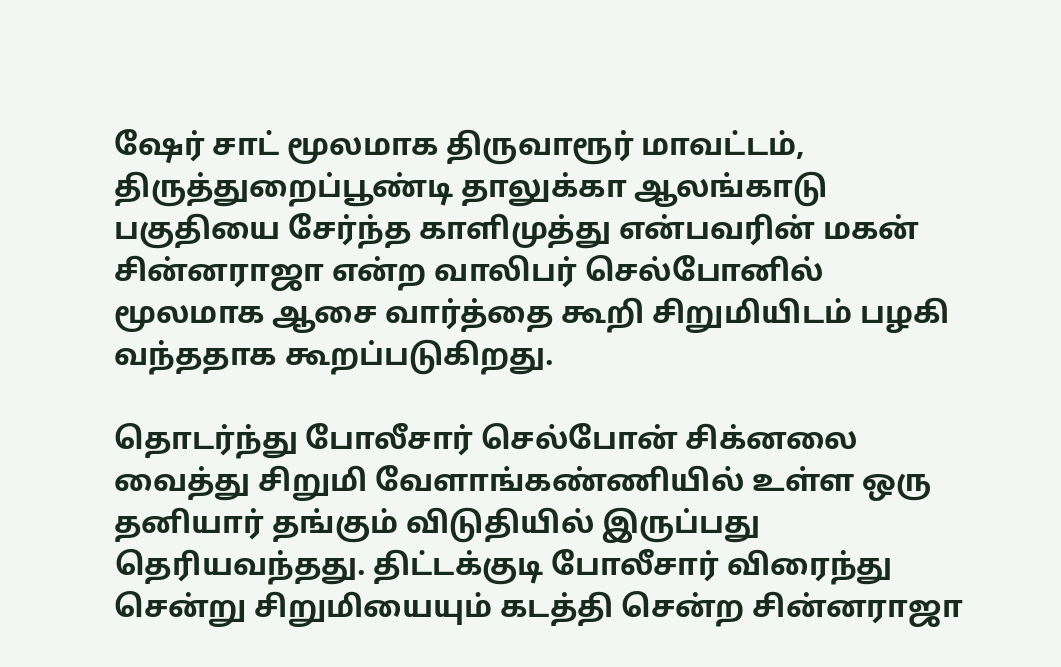ஷேர் சாட் மூலமாக திருவாரூர் மாவட்டம், திருத்துறைப்பூண்டி தாலுக்கா ஆலங்காடு பகுதியை சேர்ந்த காளிமுத்து என்பவரின் மகன் சின்னராஜா என்ற வாலிபர் செல்போனில் மூலமாக ஆசை வார்த்தை கூறி சிறுமியிடம் பழகி வந்ததாக கூறப்படுகிறது.

தொடர்ந்து போலீசார் செல்போன் சிக்னலை வைத்து சிறுமி வேளாங்கண்ணியில் உள்ள ஒரு தனியார் தங்கும் விடுதியில் இருப்பது தெரியவந்தது. திட்டக்குடி போலீசார் விரைந்து சென்று சிறுமியையும் கடத்தி சென்ற சின்னராஜா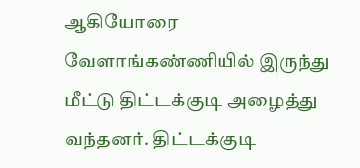ஆகியோரை வேளாங்கண்ணியில் இருந்து மீட்டு திட்டக்குடி அழைத்து வந்தனர். திட்டக்குடி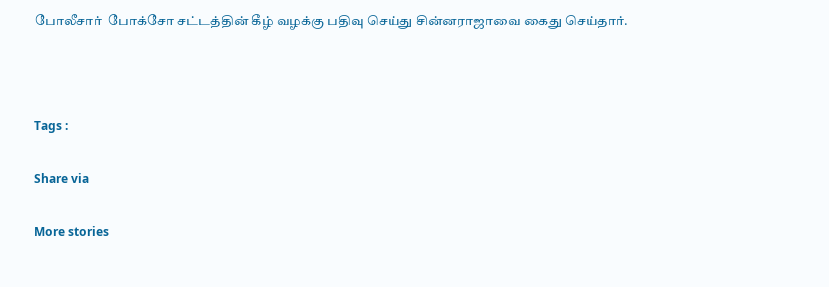போலீசார்  போக்சோ சட்டத்தின் கீழ் வழக்கு பதிவு செய்து சின்னராஜாவை கைது செய்தார்.



Tags :

Share via

More stories